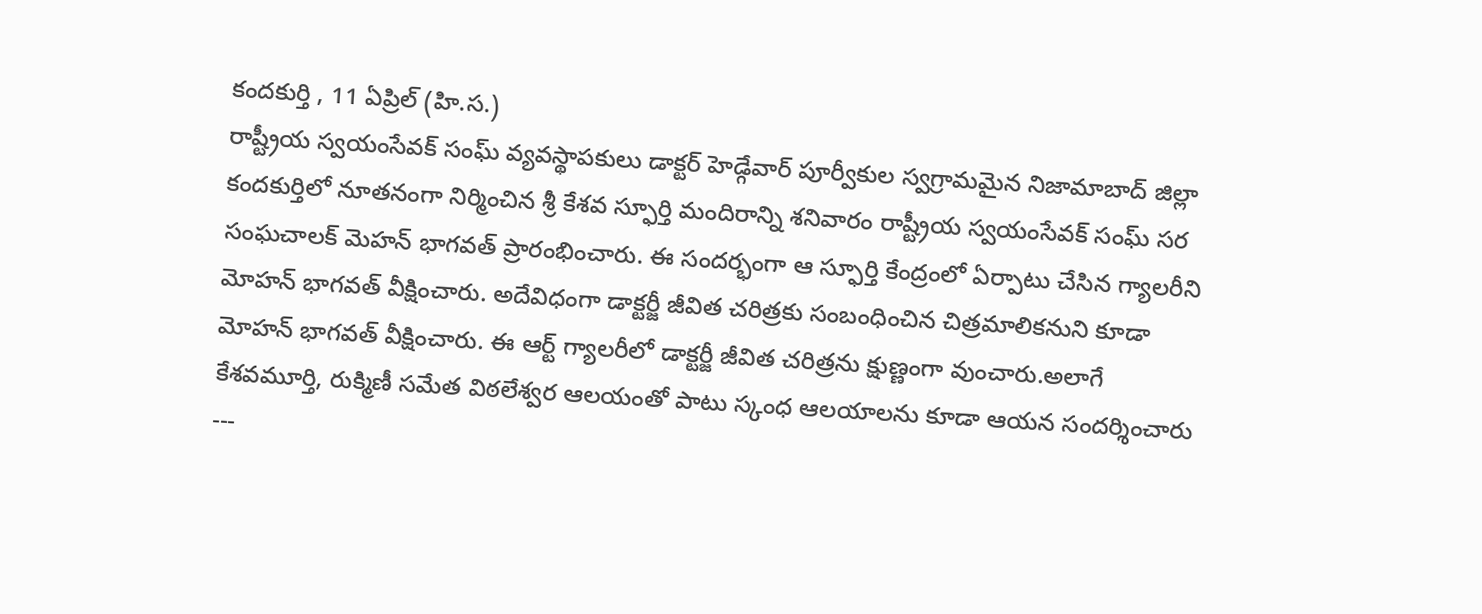కందకుర్తి , 11 ఏప్రిల్ (హి.స.)
రాష్ట్రీయ స్వయంసేవక్ సంఘ్ వ్యవస్థాపకులు డాక్టర్ హెడ్గేవార్ పూర్వీకుల స్వగ్రామమైన నిజామాబాద్ జిల్లా కందకుర్తిలో నూతనంగా నిర్మించిన శ్రీ కేశవ స్ఫూర్తి మందిరాన్ని శనివారం రాష్ట్రీయ స్వయంసేవక్ సంఘ్ సర సంఘచాలక్ మెహన్ భాగవత్ ప్రారంభించారు. ఈ సందర్భంగా ఆ స్ఫూర్తి కేంద్రంలో ఏర్పాటు చేసిన గ్యాలరీని మోహన్ భాగవత్ వీక్షించారు. అదేవిధంగా డాక్టర్జీ జీవిత చరిత్రకు సంబంధించిన చిత్రమాలికనుని కూడా మోహన్ భాగవత్ వీక్షించారు. ఈ ఆర్ట్ గ్యాలరీలో డాక్టర్జీ జీవిత చరిత్రను క్షుణ్ణంగా వుంచారు.అలాగే కేశవమూర్తి, రుక్మిణీ సమేత విఠలేశ్వర ఆలయంతో పాటు స్కంధ ఆలయాలను కూడా ఆయన సందర్శించారు
---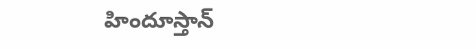హిందూస్తాన్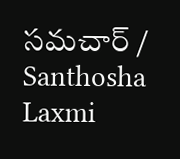సమచార్ / Santhosha Laxmi